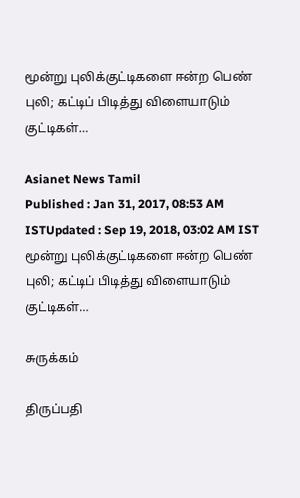மூன்று புலிக்குட்டிகளை ஈன்ற பெண் புலி; கட்டிப் பிடித்து விளையாடும் குட்டிகள்…

Asianet News Tamil
Published : Jan 31, 2017, 08:53 AM ISTUpdated : Sep 19, 2018, 03:02 AM IST
மூன்று புலிக்குட்டிகளை ஈன்ற பெண் புலி; கட்டிப் பிடித்து விளையாடும் குட்டிகள்…

சுருக்கம்

திருப்பதி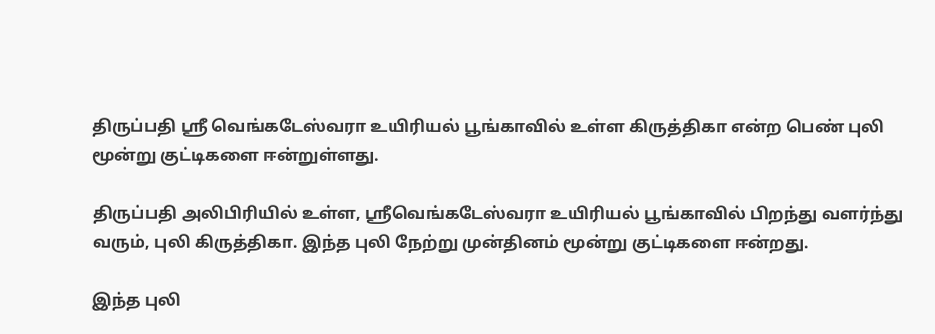திருப்பதி ஸ்ரீ வெங்கடேஸ்வரா உயிரியல் பூங்காவில் உள்ள கிருத்திகா என்ற பெண் புலி மூன்று குட்டிகளை ஈன்றுள்ளது.

திருப்பதி அலிபிரியில் உள்ள, ஸ்ரீவெங்கடேஸ்வரா உயிரியல் பூங்காவில் பிறந்து வளர்ந்து வரும், புலி கிருத்திகா. இந்த புலி நேற்று முன்தினம் மூன்று குட்டிகளை ஈன்றது.

இந்த புலி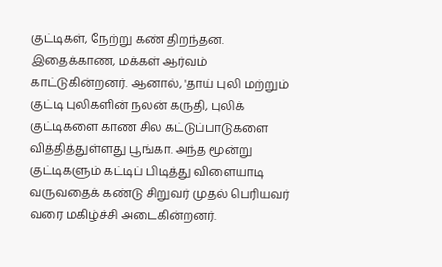குட்டிகள், நேற்று கண் திறந்தன. இதைக்காண, மக்கள் ஆர்வம் காட்டுகின்றனர். ஆனால், 'தாய் புலி மற்றும் குட்டி புலிகளின் நலன் கருதி, புலிக் குட்டிகளை காண சில கட்டுப்பாடுகளை வித்தித்துள்ளது பூங்கா. அந்த மூன்று குட்டிகளும் கட்டிப் பிடித்து விளையாடி வருவதைக் கண்டு சிறுவர் முதல் பெரியவர் வரை மகிழ்ச்சி அடைகின்றனர்.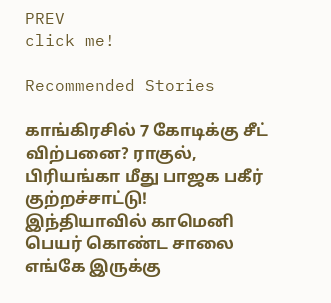PREV
click me!

Recommended Stories

காங்கிரசில் 7 கோடிக்கு சீட் விற்பனை? ராகுல், பிரியங்கா மீது பாஜக பகீர் குற்றச்சாட்டு!
இந்தியாவில் காமெனி பெயர் கொண்ட சாலை எங்கே இருக்கு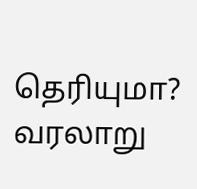தெரியுமா? வரலாறு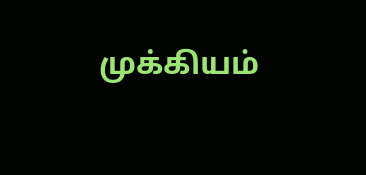முக்கியம்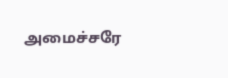அமைச்சரே